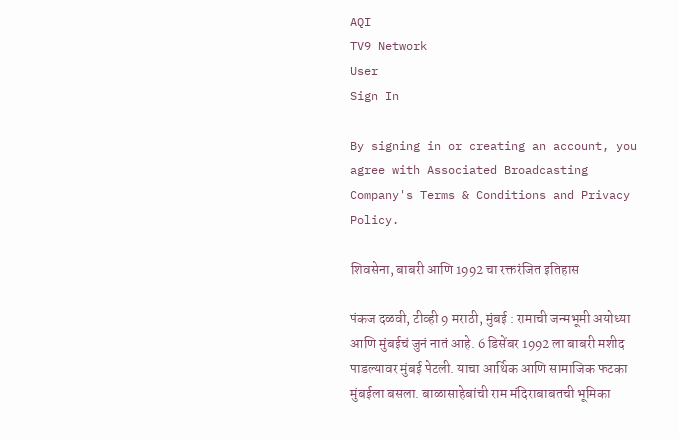AQI
TV9 Network
User
Sign In

By signing in or creating an account, you agree with Associated Broadcasting Company's Terms & Conditions and Privacy Policy.

शिवसेना, बाबरी आणि 1992 चा रक्तरंजित इतिहास

पंकज दळवी, टीव्ही 9 मराठी, मुंबई : रामाची जन्मभूमी अयोध्या आणि मुंबईचं जुनं नातं आहे. 6 डिसेंबर 1992 ला बाबरी मशीद पाडल्यावर मुंबई पेटली. याचा आर्थिक आणि सामाजिक फटका मुंबईला बसला. बाळासाहेबांची राम मंदिराबाबतची भूमिका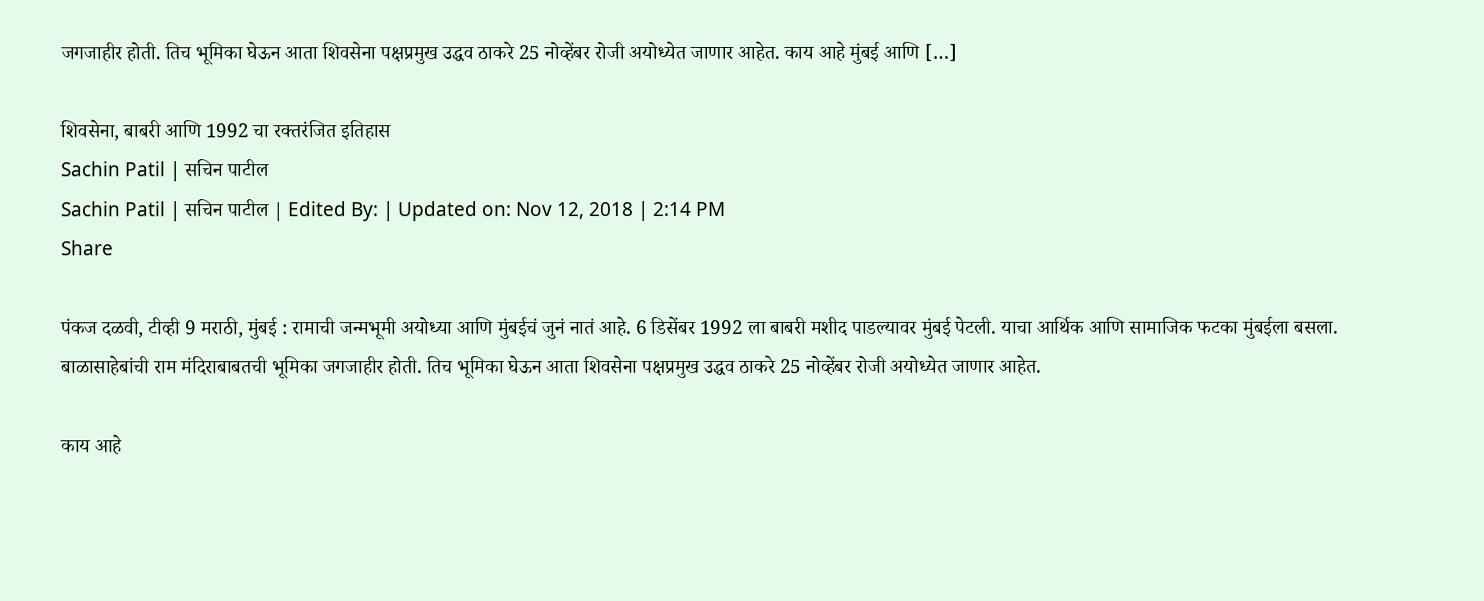जगजाहीर होती. तिच भूमिका घेऊन आता शिवसेना पक्षप्रमुख उद्धव ठाकरे 25 नोव्हेंबर रोजी अयोध्येत जाणार आहेत. काय आहे मुंबई आणि […]

शिवसेना, बाबरी आणि 1992 चा रक्तरंजित इतिहास
Sachin Patil | सचिन पाटील
Sachin Patil | सचिन पाटील | Edited By: | Updated on: Nov 12, 2018 | 2:14 PM
Share

पंकज दळवी, टीव्ही 9 मराठी, मुंबई : रामाची जन्मभूमी अयोध्या आणि मुंबईचं जुनं नातं आहे. 6 डिसेंबर 1992 ला बाबरी मशीद पाडल्यावर मुंबई पेटली. याचा आर्थिक आणि सामाजिक फटका मुंबईला बसला. बाळासाहेबांची राम मंदिराबाबतची भूमिका जगजाहीर होती. तिच भूमिका घेऊन आता शिवसेना पक्षप्रमुख उद्धव ठाकरे 25 नोव्हेंबर रोजी अयोध्येत जाणार आहेत.

काय आहे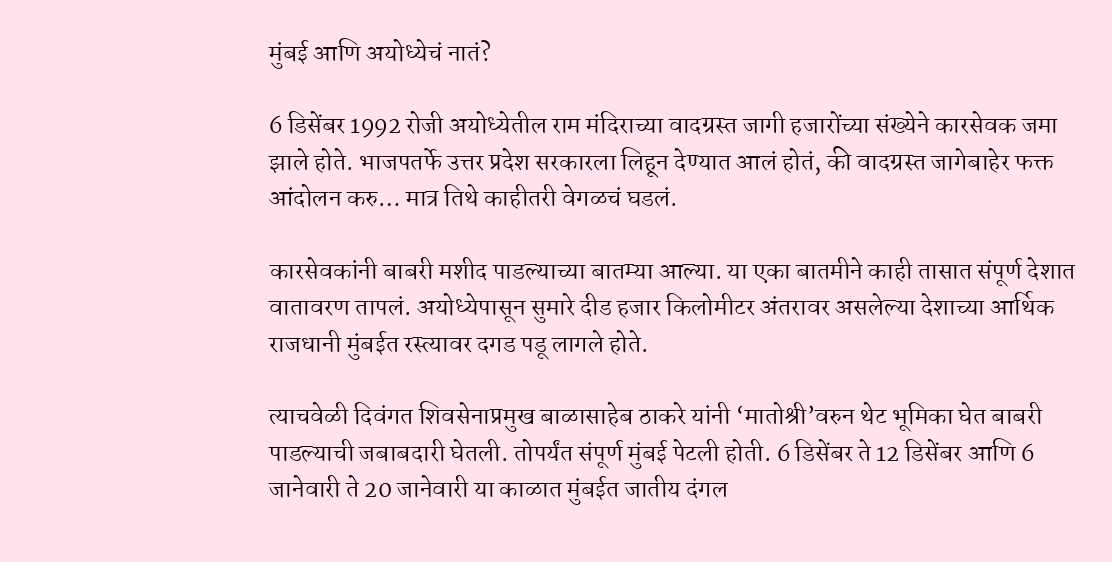मुंबई आणि अयोध्येचं नातं?

6 डिसेंबर 1992 रोजी अयोध्येतील राम मंदिराच्या वादग्रस्त जागी हजारोंच्या संख्येने कारसेवक जमा झाले होते. भाजपतर्फे उत्तर प्रदेश सरकारला लिहून देण्यात आलं होतं, की वादग्रस्त जागेबाहेर फक्त आंदोलन करु… मात्र तिथे काहीतरी वेगळचं घडलं.

कारसेवकांनी बाबरी मशीद पाडल्याच्या बातम्या आल्या. या एका बातमीने काही तासात संपूर्ण देशात वातावरण तापलं. अयोध्येपासून सुमारे दीड हजार किलोमीटर अंतरावर असलेल्या देशाच्या आर्थिक राजधानी मुंबईत रस्त्यावर दगड पडू लागले होते.

त्याचवेळी दिवंगत शिवसेनाप्रमुख बाळासाहेब ठाकरे यांनी ‘मातोश्री’वरुन थेट भूमिका घेत बाबरी पाडल्याची जबाबदारी घेतली. तोपर्यंत संपूर्ण मुंबई पेटली होती. 6 डिसेंबर ते 12 डिसेंबर आणि 6 जानेवारी ते 20 जानेवारी या काळात मुंबईत जातीय दंगल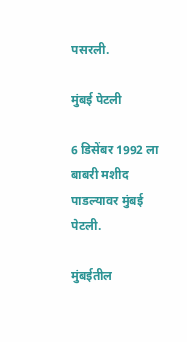पसरली.

मुंबई पेटली

6 डिसेंबर 1992 ला बाबरी मशीद पाडल्यावर मुंबई पेटली.

मुंबईतील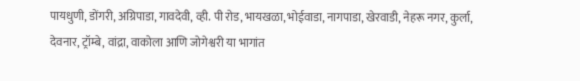पायधुणी, डोंगरी, अग्रिपाडा, गावदेवी, व्ही. पी रोड, भायखळा, भोईवाडा, नागपाडा, खेरवाडी, नेहरू नगर, कुर्ला, देवनार, ट्रॉम्बे, वांद्रा, वाकोला आणि जोगेश्वरी या भागांत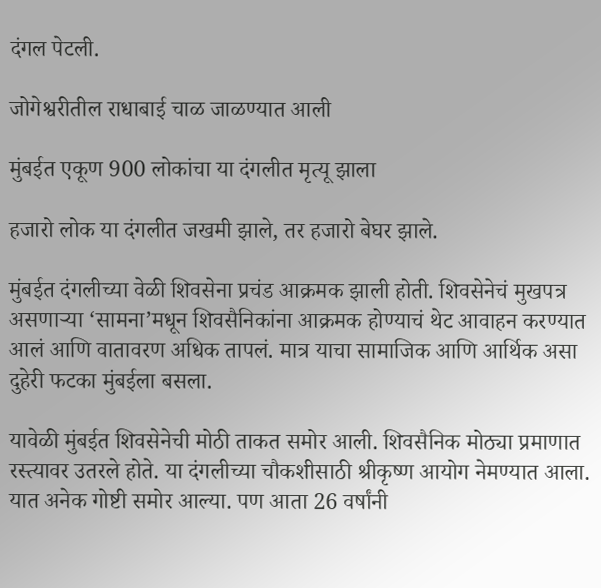दंगल पेटली.

जोगेश्वरीतील राधाबाई चाळ जाळण्यात आली

मुंबईत एकूण 900 लोकांचा या दंगलीत मृत्यू झाला

हजारो लोक या दंगलीत जखमी झाले, तर हजारो बेघर झाले.

मुंबईत दंगलीच्या वेळी शिवसेना प्रचंड आक्रमक झाली होती. शिवसेनेचं मुखपत्र असणाऱ्या ‘सामना’मधून शिवसैनिकांना आक्रमक होण्याचं थेट आवाहन करण्यात आलं आणि वातावरण अधिक तापलं. मात्र याचा सामाजिक आणि आर्थिक असा दुहेरी फटका मुंबईला बसला.

यावेळी मुंबईत शिवसेनेची मोठी ताकत समोर आली. शिवसैनिक मोठ्या प्रमाणात रस्त्यावर उतरले होते. या दंगलीच्या चौकशीसाठी श्रीकृष्ण आयोग नेमण्यात आला. यात अनेक गोष्टी समोर आल्या. पण आता 26 वर्षांनी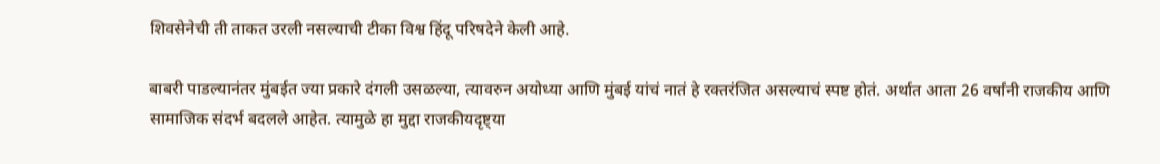शिवसेनेची ती ताकत उरली नसल्याची टीका विश्व हिंदू परिषदेने केली आहे.

बाबरी पाडल्यानंतर मुंबईत ज्या प्रकारे दंगली उसळल्या, त्यावरुन अयोध्या आणि मुंबई यांचं नातं हे रक्तरंजित असल्याचं स्पष्ट होतं. अर्थात आता 26 वर्षांनी राजकीय आणि सामाजिक संदर्भ बदलले आहेत. त्यामुळे हा मुद्दा राजकीयदृष्ट्या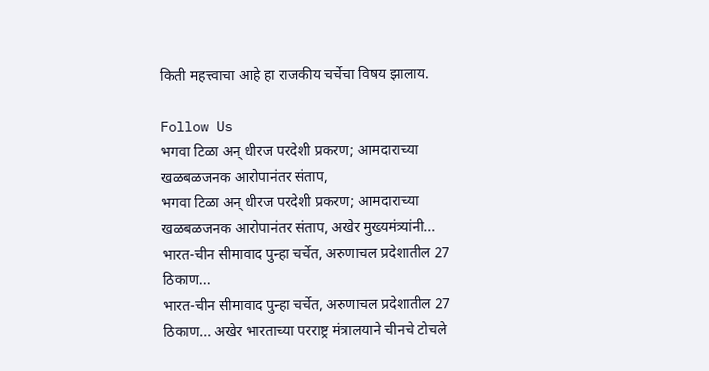किती महत्त्वाचा आहे हा राजकीय चर्चेचा विषय झालाय.

Follow Us
भगवा टिळा अन् धीरज परदेशी प्रकरण; आमदाराच्या खळबळजनक आरोपानंतर संताप,
भगवा टिळा अन् धीरज परदेशी प्रकरण; आमदाराच्या खळबळजनक आरोपानंतर संताप, अखेर मुख्यमंत्र्यांनी...
भारत-चीन सीमावाद पुन्हा चर्चेत, अरुणाचल प्रदेशातील 27 ठिकाण...
भारत-चीन सीमावाद पुन्हा चर्चेत, अरुणाचल प्रदेशातील 27 ठिकाण... अखेर भारताच्या परराष्ट्र मंत्रालयाने चीनचे टोचले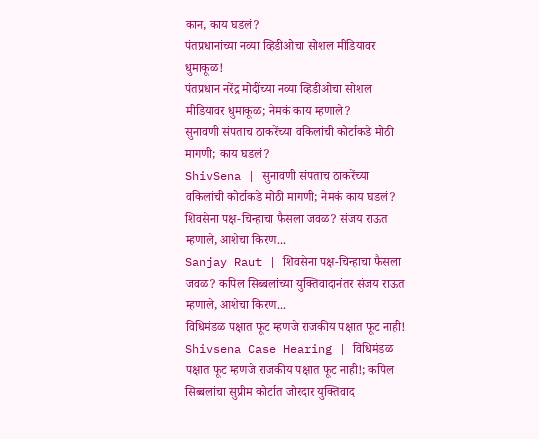कान, काय घडलं?
पंतप्रधानांच्या नव्या व्हिडीओचा सोशल मीडियावर धुमाकूळ!
पंतप्रधान नरेंद्र मोदींच्या नव्या व्हिडीओचा सोशल मीडियावर धुमाकूळ; नेमकं काय म्हणाले?
सुनावणी संपताच ठाकरेंच्या वकिलांची कोर्टाकडे मोठी मागणी; काय घडलं?
ShivSena | सुनावणी संपताच ठाकरेंच्या वकिलांची कोर्टाकडे मोठी मागणी; नेमकं काय घडलं?
शिवसेना पक्ष-चिन्हाचा फैसला जवळ? संजय राऊत म्हणाले, आशेचा किरण...
Sanjay Raut | शिवसेना पक्ष-चिन्हाचा फैसला जवळ? कपिल सिब्बलांच्या युक्तिवादानंतर संजय राऊत म्हणाले, आशेचा किरण...
विधिमंडळ पक्षात फूट म्हणजे राजकीय पक्षात फूट नाही!
Shivsena Case Hearing | विधिमंडळ पक्षात फूट म्हणजे राजकीय पक्षात फूट नाही!; कपिल सिब्बलांचा सुप्रीम कोर्टात जोरदार युक्तिवाद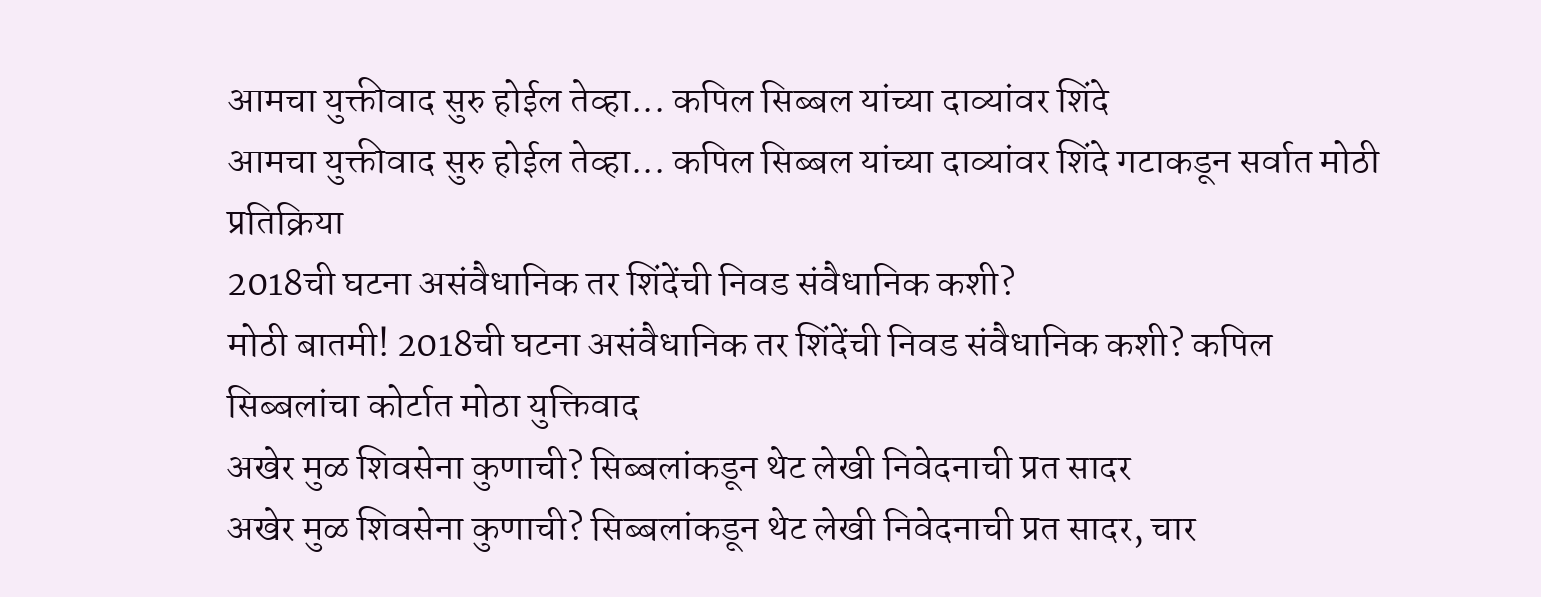आमचा युक्तीवाद सुरु होईल तेव्हा... कपिल सिब्बल यांच्या दाव्यांवर शिंदे
आमचा युक्तीवाद सुरु होईल तेव्हा... कपिल सिब्बल यांच्या दाव्यांवर शिंदे गटाकडून सर्वात मोठी प्रतिक्रिया
2018ची घटना असंवैधानिक तर शिंदेंची निवड संवैधानिक कशी?
मोठी बातमी! 2018ची घटना असंवैधानिक तर शिंदेंची निवड संवैधानिक कशी? कपिल सिब्बलांचा कोर्टात मोठा युक्तिवाद
अखेर मुळ शिवसेना कुणाची? सिब्बलांकडून थेट लेखी निवेदनाची प्रत सादर
अखेर मुळ शिवसेना कुणाची? सिब्बलांकडून थेट लेखी निवेदनाची प्रत सादर, चार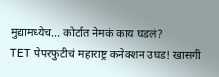मुद्यामध्येच... कोर्टात नेमकं काय घडलं?
TET पेपरफुटीचं महाराष्ट्र कनेक्शन उघड! खासगी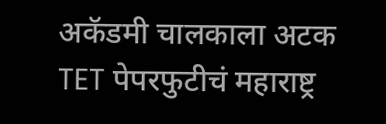अकॅडमी चालकाला अटक
TET पेपरफुटीचं महाराष्ट्र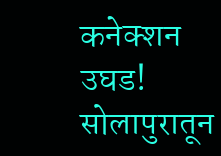कनेक्शन उघड! सोलापुरातून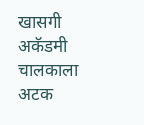खासगी अकॅडमी चालकाला अटक